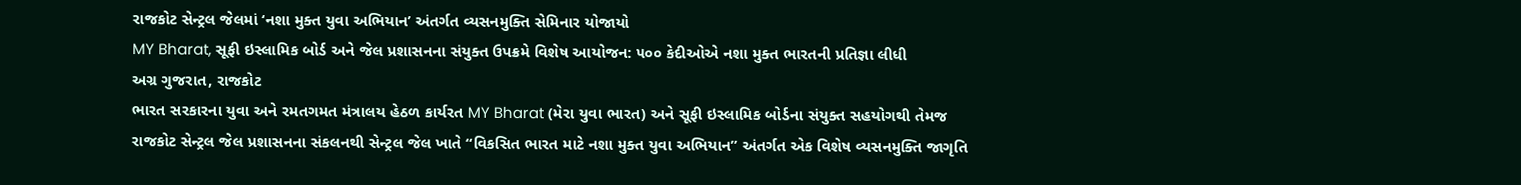રાજકોટ સેન્ટ્રલ જેલમાં ‘નશા મુક્ત યુવા અભિયાન’ અંતર્ગત વ્યસનમુક્તિ સેમિનાર યોજાયો
MY Bharat, સૂફી ઇસ્લામિક બોર્ડ અને જેલ પ્રશાસનના સંયુક્ત ઉપક્રમે વિશેષ આયોજન: ૫૦૦ કેદીઓએ નશા મુક્ત ભારતની પ્રતિજ્ઞા લીધી
અગ્ર ગુજરાત, રાજકોટ
ભારત સરકારના યુવા અને રમતગમત મંત્રાલય હેઠળ કાર્યરત MY Bharat (મેરા યુવા ભારત) અને સૂફી ઇસ્લામિક બોર્ડના સંયુક્ત સહયોગથી તેમજ રાજકોટ સેન્ટ્રલ જેલ પ્રશાસનના સંકલનથી સેન્ટ્રલ જેલ ખાતે “વિકસિત ભારત માટે નશા મુક્ત યુવા અભિયાન” અંતર્ગત એક વિશેષ વ્યસનમુક્તિ જાગૃતિ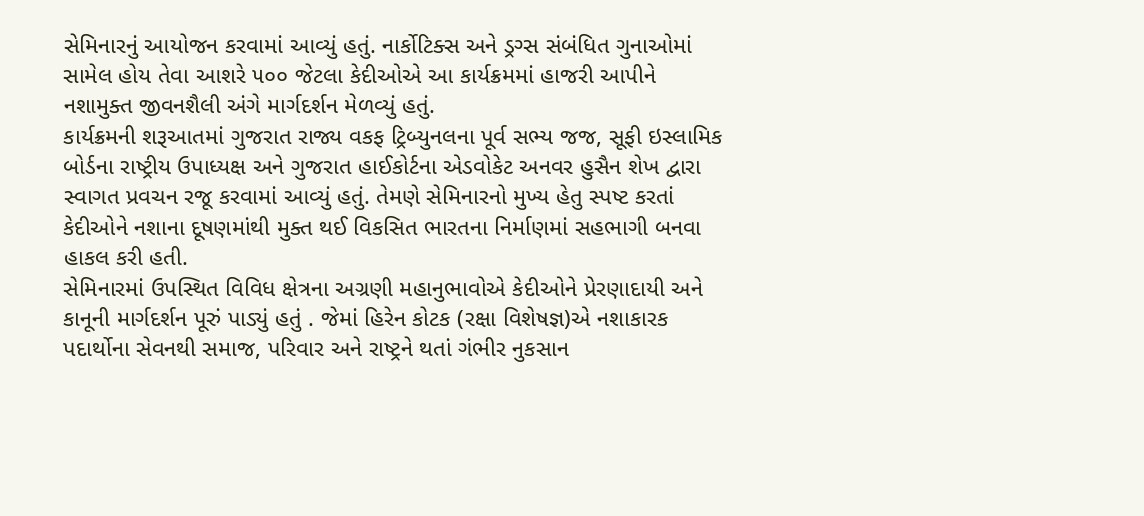સેમિનારનું આયોજન કરવામાં આવ્યું હતું. નાર્કોટિક્સ અને ડ્રગ્સ સંબંધિત ગુનાઓમાં સામેલ હોય તેવા આશરે ૫૦૦ જેટલા કેદીઓએ આ કાર્યક્રમમાં હાજરી આપીને નશામુક્ત જીવનશૈલી અંગે માર્ગદર્શન મેળવ્યું હતું.
કાર્યક્રમની શરૂઆતમાં ગુજરાત રાજ્ય વકફ ટ્રિબ્યુનલના પૂર્વ સભ્ય જજ, સૂફી ઇસ્લામિક બોર્ડના રાષ્ટ્રીય ઉપાધ્યક્ષ અને ગુજરાત હાઈકોર્ટના એડવોકેટ અનવર હુસૈન શેખ દ્વારા સ્વાગત પ્રવચન રજૂ કરવામાં આવ્યું હતું. તેમણે સેમિનારનો મુખ્ય હેતુ સ્પષ્ટ કરતાં કેદીઓને નશાના દૂષણમાંથી મુક્ત થઈ વિકસિત ભારતના નિર્માણમાં સહભાગી બનવા હાકલ કરી હતી.
સેમિનારમાં ઉપસ્થિત વિવિધ ક્ષેત્રના અગ્રણી મહાનુભાવોએ કેદીઓને પ્રેરણાદાયી અને કાનૂની માર્ગદર્શન પૂરું પાડ્યું હતું . જેમાં હિરેન કોટક (રક્ષા વિશેષજ્ઞ)એ નશાકારક પદાર્થોના સેવનથી સમાજ, પરિવાર અને રાષ્ટ્રને થતાં ગંભીર નુકસાન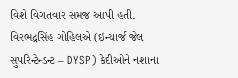વિશે વિગતવાર સમજ આપી હતી. વિરભદ્રસિંહ ગોહિલએ (ઇન્ચાર્જ જેલ સુપરિન્ટેન્ડન્ટ – DYSP) કેદીઓને નશાના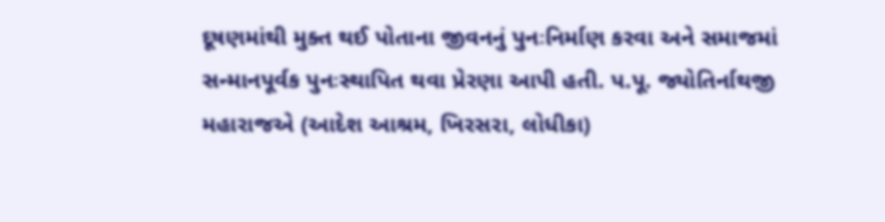દૂષણમાંથી મુક્ત થઈ પોતાના જીવનનું પુનઃનિર્માણ કરવા અને સમાજમાં સન્માનપૂર્વક પુનઃસ્થાપિત થવા પ્રેરણા આપી હતી. પ.પૂ. જ્યોતિર્નાથજી મહારાજએ (આદેશ આશ્રમ, ખિરસરા, લોધીકા)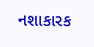નશાકારક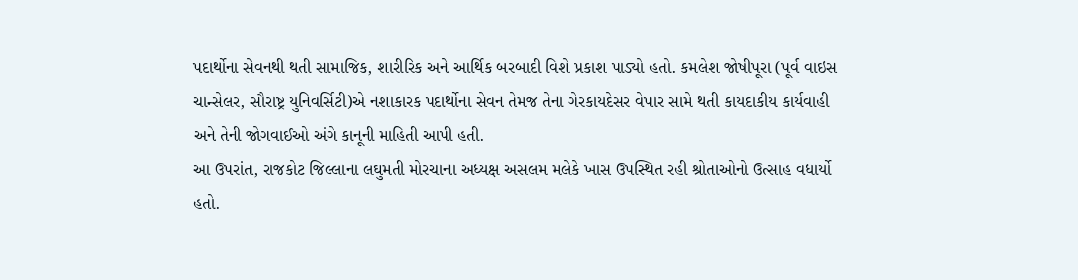પદાર્થોના સેવનથી થતી સામાજિક, શારીરિક અને આર્થિક બરબાદી વિશે પ્રકાશ પાડ્યો હતો. કમલેશ જોષીપૂરા (પૂર્વ વાઇસ ચાન્સેલર, સૌરાષ્ટ્ર યુનિવર્સિટી)એ નશાકારક પદાર્થોના સેવન તેમજ તેના ગેરકાયદેસર વેપાર સામે થતી કાયદાકીય કાર્યવાહી અને તેની જોગવાઈઓ અંગે કાનૂની માહિતી આપી હતી.
આ ઉપરાંત, રાજકોટ જિલ્લાના લઘુમતી મોરચાના અધ્યક્ષ અસલમ મલેકે ખાસ ઉપસ્થિત રહી શ્રોતાઓનો ઉત્સાહ વધાર્યો હતો.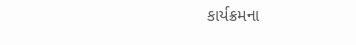કાર્યક્રમના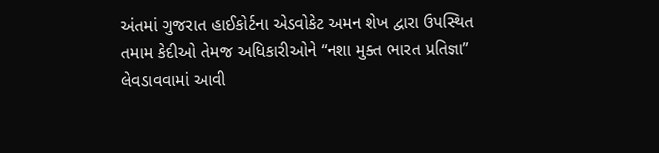અંતમાં ગુજરાત હાઈકોર્ટના એડવોકેટ અમન શેખ દ્વારા ઉપસ્થિત તમામ કેદીઓ તેમજ અધિકારીઓને “નશા મુક્ત ભારત પ્રતિજ્ઞા” લેવડાવવામાં આવી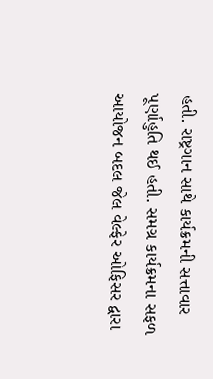હતી. રાષ્ટ્રગાન સાથે કાર્યક્રમની સત્તાવાર પૂર્ણાહુતિ થઈ હતી. સમગ્ર કાર્યક્રમના સફળ આયોજન બદલ જેલ વેલ્ફેર ઓફિસર દ્વારા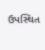ઉપસ્થિત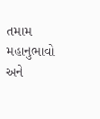તમામ મહાનુભાવો અને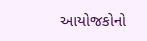આયોજકોનો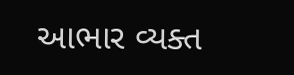આભાર વ્યક્ત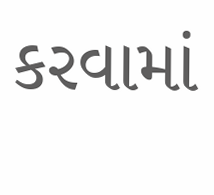કરવામાં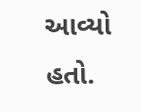આવ્યો હતો.